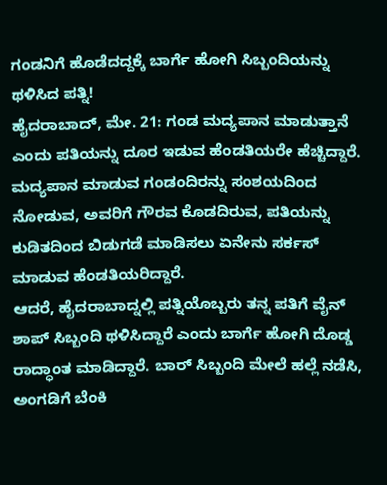ಗಂಡನಿಗೆ ಹೊಡೆದದ್ದಕ್ಕೆ ಬಾರ್ಗೆ ಹೋಗಿ ಸಿಬ್ಬಂದಿಯನ್ನು ಥಳಿಸಿದ ಪತ್ನಿ!
ಹೈದರಾಬಾದ್, ಮೇ. 21: ಗಂಡ ಮದ್ಯಪಾನ ಮಾಡುತ್ತಾನೆ ಎಂದು ಪತಿಯನ್ನು ದೂರ ಇಡುವ ಹೆಂಡತಿಯರೇ ಹೆಚ್ಚಿದ್ದಾರೆ. ಮದ್ಯಪಾನ ಮಾಡುವ ಗಂಡಂದಿರನ್ನು ಸಂಶಯದಿಂದ ನೋಡುವ, ಅವರಿಗೆ ಗೌರವ ಕೊಡದಿರುವ, ಪತಿಯನ್ನು ಕುಡಿತದಿಂದ ಬಿಡುಗಡೆ ಮಾಡಿಸಲು ಏನೇನು ಸರ್ಕಸ್ ಮಾಡುವ ಹೆಂಡತಿಯರಿದ್ದಾರೆ.
ಆದರೆ, ಹೈದರಾಬಾದ್ನಲ್ಲಿ ಪತ್ನಿಯೊಬ್ಬರು ತನ್ನ ಪತಿಗೆ ವೈನ್ ಶಾಪ್ ಸಿಬ್ಬಂದಿ ಥಳಿಸಿದ್ದಾರೆ ಎಂದು ಬಾರ್ಗೆ ಹೋಗಿ ದೊಡ್ಡ ರಾದ್ಧಾಂತ ಮಾಡಿದ್ದಾರೆ. ಬಾರ್ ಸಿಬ್ಬಂದಿ ಮೇಲೆ ಹಲ್ಲೆ ನಡೆಸಿ, ಅಂಗಡಿಗೆ ಬೆಂಕಿ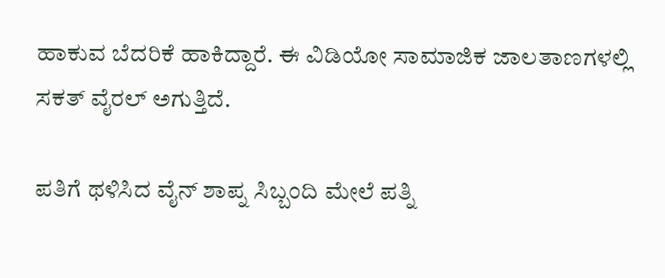ಹಾಕುವ ಬೆದರಿಕೆ ಹಾಕಿದ್ದಾರೆ. ಈ ವಿಡಿಯೋ ಸಾಮಾಜಿಕ ಜಾಲತಾಣಗಳಲ್ಲಿ ಸಕತ್ ವೈರಲ್ ಅಗುತ್ತಿದೆ.

ಪತಿಗೆ ಥಳಿಸಿದ ವೈನ್ ಶಾಪ್ನ ಸಿಬ್ಬಂದಿ ಮೇಲೆ ಪತ್ನಿ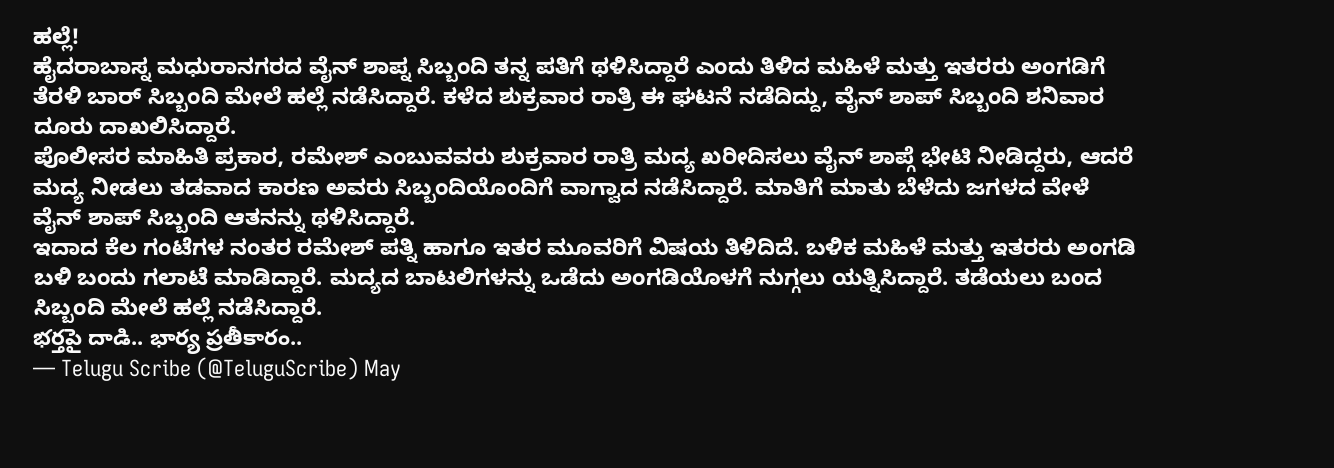ಹಲ್ಲೆ!
ಹೈದರಾಬಾಸ್ನ ಮಧುರಾನಗರದ ವೈನ್ ಶಾಪ್ನ ಸಿಬ್ಬಂದಿ ತನ್ನ ಪತಿಗೆ ಥಳಿಸಿದ್ದಾರೆ ಎಂದು ತಿಳಿದ ಮಹಿಳೆ ಮತ್ತು ಇತರರು ಅಂಗಡಿಗೆ ತೆರಳಿ ಬಾರ್ ಸಿಬ್ಬಂದಿ ಮೇಲೆ ಹಲ್ಲೆ ನಡೆಸಿದ್ದಾರೆ. ಕಳೆದ ಶುಕ್ರವಾರ ರಾತ್ರಿ ಈ ಘಟನೆ ನಡೆದಿದ್ದು, ವೈನ್ ಶಾಪ್ ಸಿಬ್ಬಂದಿ ಶನಿವಾರ ದೂರು ದಾಖಲಿಸಿದ್ದಾರೆ.
ಪೊಲೀಸರ ಮಾಹಿತಿ ಪ್ರಕಾರ, ರಮೇಶ್ ಎಂಬುವವರು ಶುಕ್ರವಾರ ರಾತ್ರಿ ಮದ್ಯ ಖರೀದಿಸಲು ವೈನ್ ಶಾಪ್ಗೆ ಭೇಟಿ ನೀಡಿದ್ದರು, ಆದರೆ ಮದ್ಯ ನೀಡಲು ತಡವಾದ ಕಾರಣ ಅವರು ಸಿಬ್ಬಂದಿಯೊಂದಿಗೆ ವಾಗ್ವಾದ ನಡೆಸಿದ್ದಾರೆ. ಮಾತಿಗೆ ಮಾತು ಬೆಳೆದು ಜಗಳದ ವೇಳೆ ವೈನ್ ಶಾಪ್ ಸಿಬ್ಬಂದಿ ಆತನನ್ನು ಥಳಿಸಿದ್ದಾರೆ.
ಇದಾದ ಕೆಲ ಗಂಟೆಗಳ ನಂತರ ರಮೇಶ್ ಪತ್ನಿ ಹಾಗೂ ಇತರ ಮೂವರಿಗೆ ವಿಷಯ ತಿಳಿದಿದೆ. ಬಳಿಕ ಮಹಿಳೆ ಮತ್ತು ಇತರರು ಅಂಗಡಿ ಬಳಿ ಬಂದು ಗಲಾಟೆ ಮಾಡಿದ್ದಾರೆ. ಮದ್ಯದ ಬಾಟಲಿಗಳನ್ನು ಒಡೆದು ಅಂಗಡಿಯೊಳಗೆ ನುಗ್ಗಲು ಯತ್ನಿಸಿದ್ದಾರೆ. ತಡೆಯಲು ಬಂದ ಸಿಬ್ಬಂದಿ ಮೇಲೆ ಹಲ್ಲೆ ನಡೆಸಿದ್ದಾರೆ.
భర్తపై దాడి.. భార్య ప్రతీకారం..
— Telugu Scribe (@TeluguScribe) May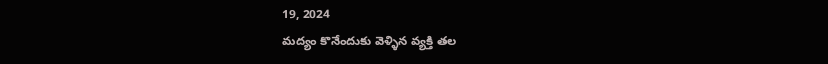19, 2024
మద్యం కొనేందుకు వెళ్ళిన వ్యక్తి తల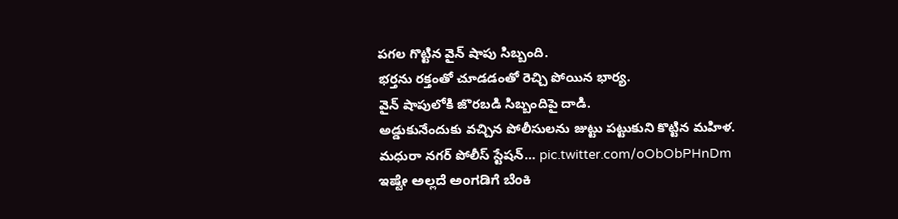పగల గొట్టిన వైన్ షాపు సిబ్బంది.
భర్తను రక్తంతో చూడడంతో రెచ్చి పోయిన భార్య.
వైన్ షాపులోకి జొరబడి సిబ్బందిపై దాడి.
అడ్డుకునేందుకు వచ్చిన పోలీసులను జుట్టు పట్టుకుని కొట్టిన మహిళ.
మధురా నగర్ పోలీస్ స్టేషన్… pic.twitter.com/oObObPHnDm
ಇಷ್ಟೇ ಅಲ್ಲದೆ ಅಂಗಡಿಗೆ ಬೆಂಕಿ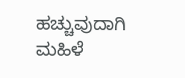ಹಚ್ಚುವುದಾಗಿ ಮಹಿಳೆ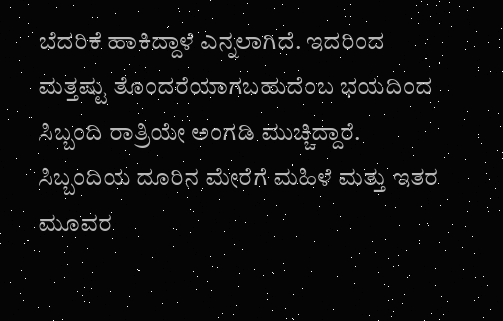ಬೆದರಿಕೆ ಹಾಕಿದ್ದಾಳೆ ಎನ್ನಲಾಗಿದೆ. ಇದರಿಂದ ಮತ್ತಷ್ಟು ತೊಂದರೆಯಾಗಬಹುದೆಂಬ ಭಯದಿಂದ ಸಿಬ್ಬಂದಿ ರಾತ್ರಿಯೇ ಅಂಗಡಿ ಮುಚ್ಚಿದ್ದಾರೆ. ಸಿಬ್ಬಂದಿಯ ದೂರಿನ ಮೇರೆಗೆ ಮಹಿಳೆ ಮತ್ತು ಇತರ ಮೂವರ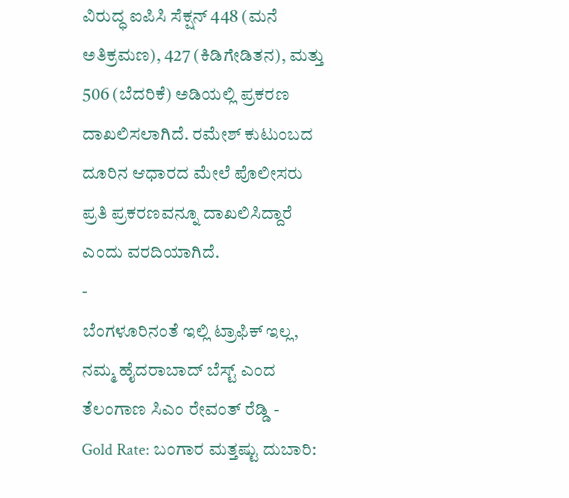ವಿರುದ್ಧ ಐಪಿಸಿ ಸೆಕ್ಷನ್ 448 (ಮನೆ ಅತಿಕ್ರಮಣ), 427 (ಕಿಡಿಗೇಡಿತನ), ಮತ್ತು 506 (ಬೆದರಿಕೆ) ಅಡಿಯಲ್ಲಿ ಪ್ರಕರಣ ದಾಖಲಿಸಲಾಗಿದೆ. ರಮೇಶ್ ಕುಟುಂಬದ ದೂರಿನ ಆಧಾರದ ಮೇಲೆ ಪೊಲೀಸರು ಪ್ರತಿ ಪ್ರಕರಣವನ್ನೂ ದಾಖಲಿಸಿದ್ದಾರೆ ಎಂದು ವರದಿಯಾಗಿದೆ.
-
ಬೆಂಗಳೂರಿನಂತೆ ಇಲ್ಲಿ ಟ್ರಾಫಿಕ್ ಇಲ್ಲ, ನಮ್ಮ ಹೈದರಾಬಾದ್ ಬೆಸ್ಟ್ ಎಂದ ತೆಲಂಗಾಣ ಸಿಎಂ ರೇವಂತ್ ರೆಡ್ಡಿ -
Gold Rate: ಬಂಗಾರ ಮತ್ತಷ್ಟು ದುಬಾರಿ: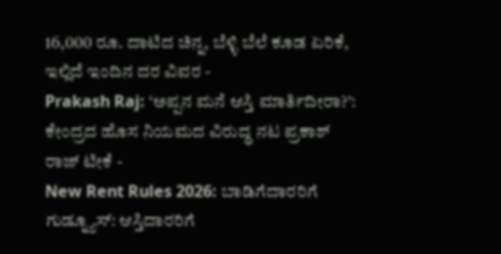16,000 ರೂ. ದಾಟಿದ ಚಿನ್ನ, ಬೆಳ್ಳಿ ಬೆಲೆ ಕೂಡ ಏರಿಕೆ, ಇಲ್ಲಿದೆ ಇಂದಿನ ದರ ವಿವರ -
Prakash Raj: ‘ಅಪ್ಪನ ಮನೆ ಆಸ್ತಿ ಮಾರ್ತಿದೀರಾ?’: ಕೇಂದ್ರದ ಹೊಸ ನಿಯಮದ ವಿರುದ್ಧ ನಟ ಪ್ರಕಾಶ್ ರಾಜ್ ಟೀಕೆ -
New Rent Rules 2026: ಬಾಡಿಗೆದಾರರಿಗೆ ಗುಡ್ನ್ಯೂಸ್: ಆಸ್ತಿದಾರರಿಗೆ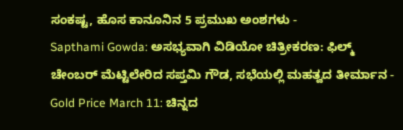ಸಂಕಷ್ಟ, ಹೊಸ ಕಾನೂನಿನ 5 ಪ್ರಮುಖ ಅಂಶಗಳು -
Sapthami Gowda: ಅಸಭ್ಯವಾಗಿ ವಿಡಿಯೋ ಚಿತ್ರೀಕರಣ: ಫಿಲ್ಮ್ ಚೇಂಬರ್ ಮೆಟ್ಟಿಲೇರಿದ ಸಪ್ತಮಿ ಗೌಡ, ಸಭೆಯಲ್ಲಿ ಮಹತ್ವದ ತೀರ್ಮಾನ -
Gold Price March 11: ಚಿನ್ನದ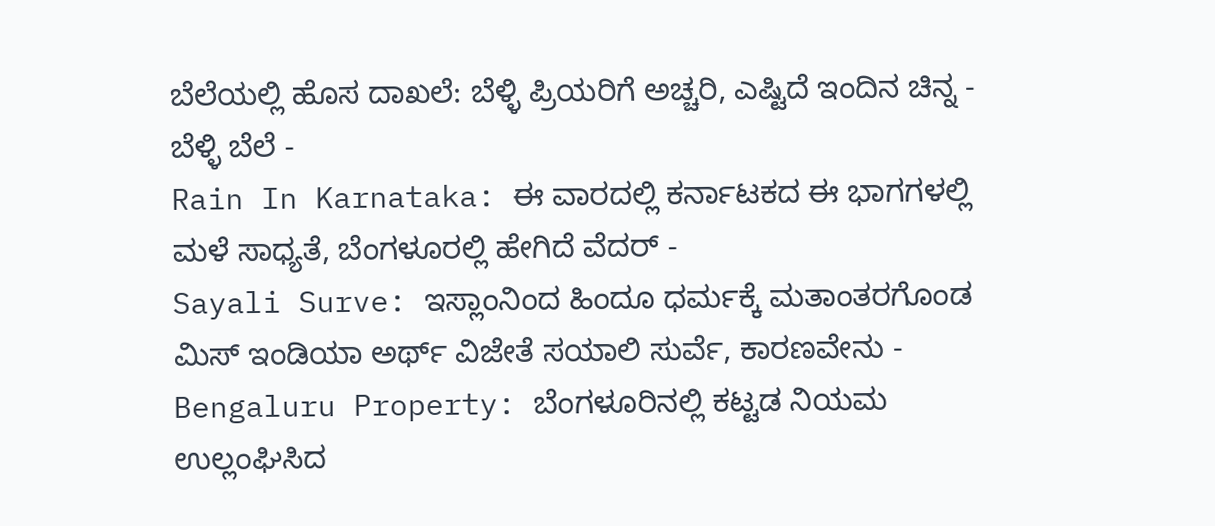ಬೆಲೆಯಲ್ಲಿ ಹೊಸ ದಾಖಲೆ: ಬೆಳ್ಳಿ ಪ್ರಿಯರಿಗೆ ಅಚ್ಚರಿ, ಎಷ್ಟಿದೆ ಇಂದಿನ ಚಿನ್ನ - ಬೆಳ್ಳಿ ಬೆಲೆ -
Rain In Karnataka: ಈ ವಾರದಲ್ಲಿ ಕರ್ನಾಟಕದ ಈ ಭಾಗಗಳಲ್ಲಿ ಮಳೆ ಸಾಧ್ಯತೆ, ಬೆಂಗಳೂರಲ್ಲಿ ಹೇಗಿದೆ ವೆದರ್ -
Sayali Surve: ಇಸ್ಲಾಂನಿಂದ ಹಿಂದೂ ಧರ್ಮಕ್ಕೆ ಮತಾಂತರಗೊಂಡ ಮಿಸ್ ಇಂಡಿಯಾ ಅರ್ಥ್ ವಿಜೇತೆ ಸಯಾಲಿ ಸುರ್ವೆ, ಕಾರಣವೇನು -
Bengaluru Property: ಬೆಂಗಳೂರಿನಲ್ಲಿ ಕಟ್ಟಡ ನಿಯಮ ಉಲ್ಲಂಘಿಸಿದ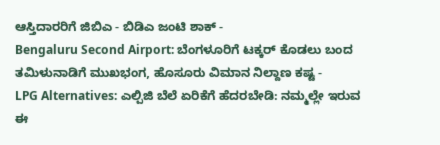ಆಸ್ತಿದಾರರಿಗೆ ಜಿಬಿಎ - ಬಿಡಿಎ ಜಂಟಿ ಶಾಕ್ -
Bengaluru Second Airport: ಬೆಂಗಳೂರಿಗೆ ಟಕ್ಕರ್ ಕೊಡಲು ಬಂದ ತಮಿಳುನಾಡಿಗೆ ಮುಖಭಂಗ, ಹೊಸೂರು ವಿಮಾನ ನಿಲ್ದಾಣ ಕಷ್ಟ -
LPG Alternatives: ಎಲ್ಪಿಜಿ ಬೆಲೆ ಏರಿಕೆಗೆ ಹೆದರಬೇಡಿ: ನಮ್ಮಲ್ಲೇ ಇರುವ ಈ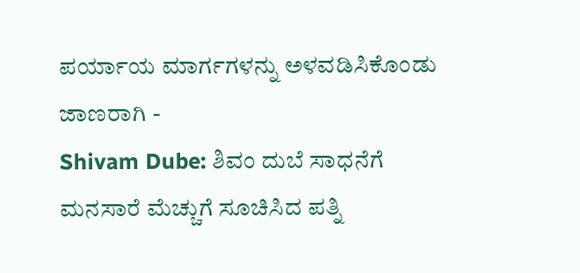ಪರ್ಯಾಯ ಮಾರ್ಗಗಳನ್ನು ಅಳವಡಿಸಿಕೊಂಡು ಜಾಣರಾಗಿ -
Shivam Dube: ಶಿವಂ ದುಬೆ ಸಾಧನೆಗೆ ಮನಸಾರೆ ಮೆಚ್ಚುಗೆ ಸೂಚಿಸಿದ ಪತ್ನಿ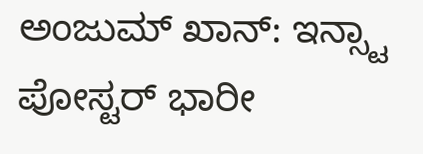ಅಂಜುಮ್ ಖಾನ್: ಇನ್ಸ್ಟಾ ಪೋಸ್ಟರ್ ಭಾರೀ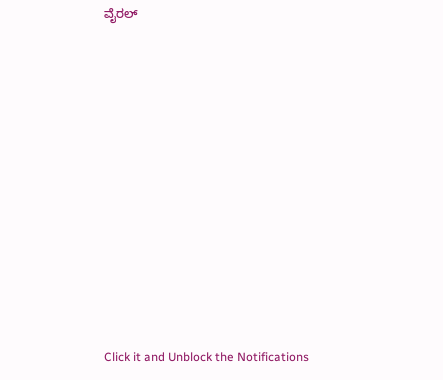ವೈರಲ್












Click it and Unblock the Notifications